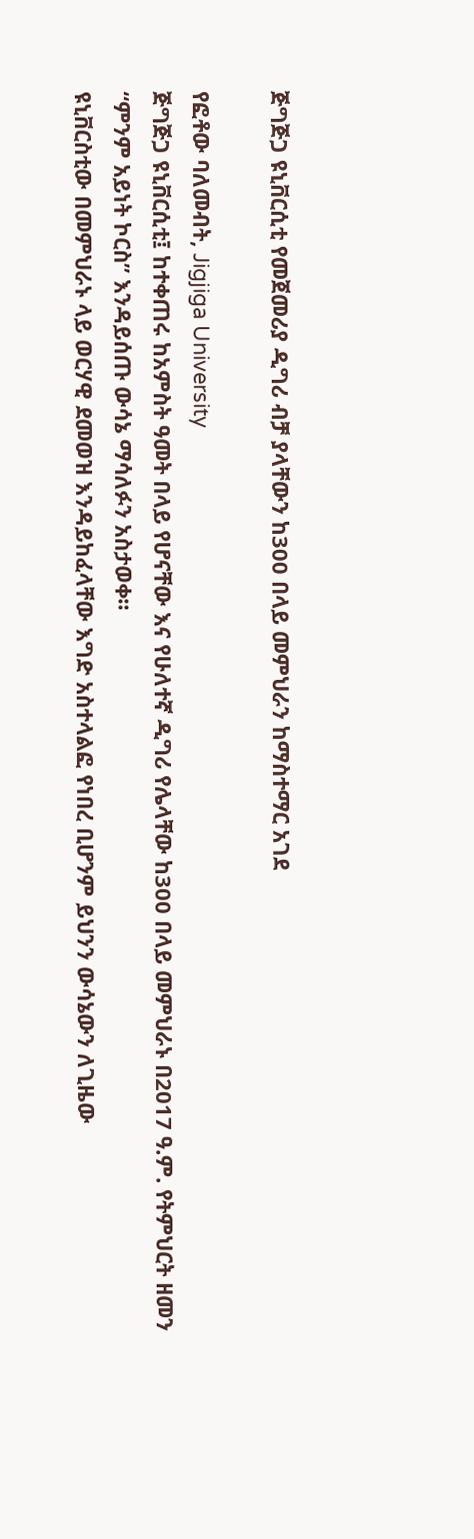ጅግጅጋ ዩኒቨርሲቲ የመጀመሪያ ዲግሪ ብቻ ያላቸውን ከ300 በላይ መምህራን ከማስተማር አገደ

የፎቶው ባለመብት, Jigjiga University
ጅግጅጋ ዩኒቨርሲቲ፤ ከተቀጠሩ ከአምስት ዓመት በላይ የሆናቸው እና የሁለተኛ ዲግሪ የሌላቸው ከ300 በላይ መምህራኑ በ2017 ዓ.ም. የትምህርት ዘመን “ምንም አይነት ኮርስ” እንዳይሰጡ ውሳኔ ማሳለፉን አስታወቀ።
ዩኒቨርስቲው በመምህራኑ ላይ ወርሃዊ ደመወዝ እንዳይከፈላቸው እግድ አስተላልፎ የነበረ ቢሆንም ይህንን ውሳኔውን ለጊዜው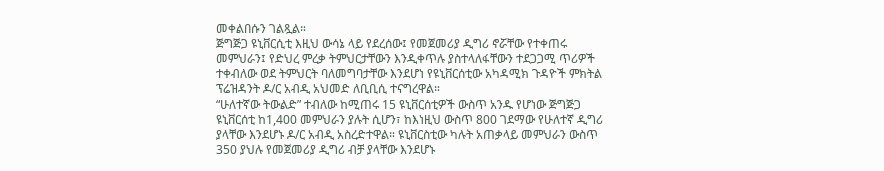መቀልበሱን ገልጿል።
ጅግጅጋ ዩኒቨርሲቲ እዚህ ውሳኔ ላይ የደረሰው፤ የመጀመሪያ ዲግሪ ኖሯቸው የተቀጠሩ መምህራን፤ የድህረ ምረቃ ትምህርታቸውን እንዲቀጥሉ ያስተላለፋቸውን ተደጋጋሚ ጥሪዎች ተቀብለው ወደ ትምህርት ባለመግባታቸው እንደሆነ የዩኒቨርሰቲው አካዳሚክ ጉዳዮች ምክትል ፕሬዝዳንት ዶ/ር አብዲ አህመድ ለቢቢሲ ተናግረዋል።
“ሁለተኛው ትውልድ” ተብለው ከሚጠሩ 15 ዩኒቨርሰቲዎች ውስጥ አንዱ የሆነው ጅግጅጋ ዩኒቨርሰቲ ከ1,400 መምህራን ያሉት ሲሆን፣ ከእነዚህ ውስጥ 800 ገደማው የሁለተኛ ዲግሪ ያላቸው እንደሆኑ ዶ/ር አብዲ አስረድተዋል። ዩኒቨርስቲው ካሉት አጠቃላይ መምህራን ውስጥ 350 ያህሉ የመጀመሪያ ዲግሪ ብቻ ያላቸው እንደሆኑ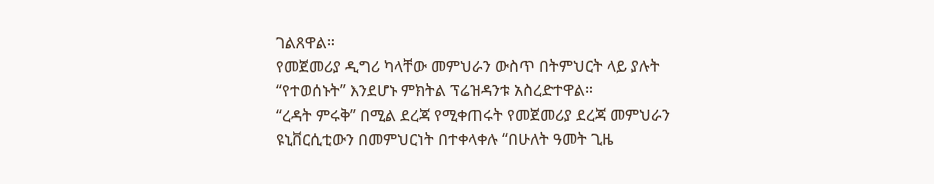ገልጸዋል።
የመጀመሪያ ዲግሪ ካላቸው መምህራን ውስጥ በትምህርት ላይ ያሉት “የተወሰኑት” እንደሆኑ ምክትል ፕሬዝዳንቱ አስረድተዋል።
“ረዳት ምሩቅ” በሚል ደረጃ የሚቀጠሩት የመጀመሪያ ደረጃ መምህራን ዩኒቨርሲቲውን በመምህርነት በተቀላቀሉ “በሁለት ዓመት ጊዜ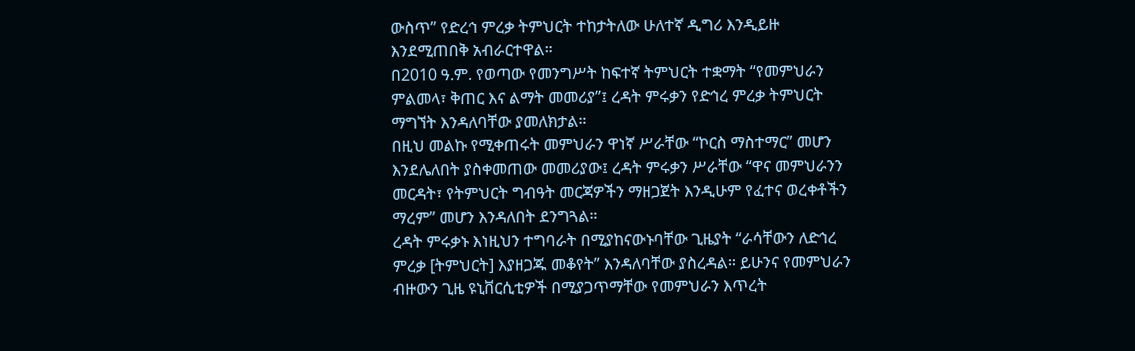ውስጥ” የድረኅ ምረቃ ትምህርት ተከታትለው ሁለተኛ ዲግሪ እንዲይዙ እንደሚጠበቅ አብራርተዋል።
በ2010 ዓ.ም. የወጣው የመንግሥት ከፍተኛ ትምህርት ተቋማት “የመምህራን ምልመላ፣ ቅጠር እና ልማት መመሪያ”፤ ረዳት ምሩቃን የድኅረ ምረቃ ትምህርት ማግኘት እንዳለባቸው ያመለክታል።
በዚህ መልኩ የሚቀጠሩት መምህራን ዋነኛ ሥራቸው “ኮርስ ማስተማር” መሆን እንደሌለበት ያስቀመጠው መመሪያው፤ ረዳት ምሩቃን ሥራቸው “ዋና መምህራንን መርዳት፣ የትምህርት ግብዓት መርጃዎችን ማዘጋጀት እንዲሁም የፈተና ወረቀቶችን ማረም” መሆን እንዳለበት ደንግጓል።
ረዳት ምሩቃኑ እነዚህን ተግባራት በሚያከናውኑባቸው ጊዜያት “ራሳቸውን ለድኅረ ምረቃ [ትምህርት] እያዘጋጁ መቆየት” እንዳለባቸው ያስረዳል። ይሁንና የመምህራን ብዙውን ጊዜ ዩኒቨርሲቲዎች በሚያጋጥማቸው የመምህራን እጥረት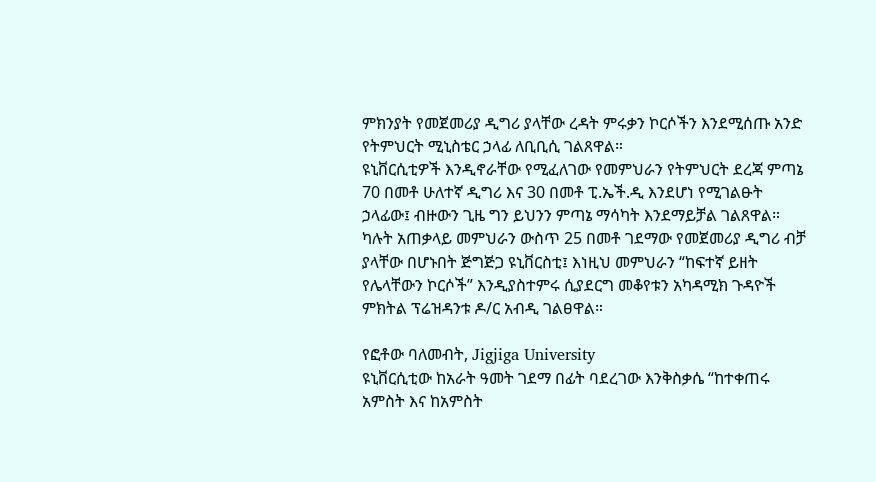ምክንያት የመጀመሪያ ዲግሪ ያላቸው ረዳት ምሩቃን ኮርሶችን እንደሚሰጡ አንድ የትምህርት ሚኒስቴር ኃላፊ ለቢቢሲ ገልጸዋል።
ዩኒቨርሲቲዎች እንዲኖራቸው የሚፈለገው የመምህራን የትምህርት ደረጃ ምጣኔ 70 በመቶ ሁለተኛ ዲግሪ እና 30 በመቶ ፒ.ኤች.ዲ እንደሆነ የሚገልፁት ኃላፊው፤ ብዙውን ጊዜ ግን ይህንን ምጣኔ ማሳካት እንደማይቻል ገልጸዋል።
ካሉት አጠቃላይ መምህራን ውስጥ 25 በመቶ ገደማው የመጀመሪያ ዲግሪ ብቻ ያላቸው በሆኑበት ጅግጅጋ ዩኒቨርስቲ፤ እነዚህ መምህራን “ከፍተኛ ይዘት የሌላቸውን ኮርሶች” እንዲያስተምሩ ሲያደርግ መቆየቱን አካዳሚክ ጉዳዮች ምክትል ፕሬዝዳንቱ ዶ/ር አብዲ ገልፀዋል።

የፎቶው ባለመብት, Jigjiga University
ዩኒቨርሲቲው ከአራት ዓመት ገደማ በፊት ባደረገው እንቅስቃሴ “ከተቀጠሩ አምስት እና ከአምስት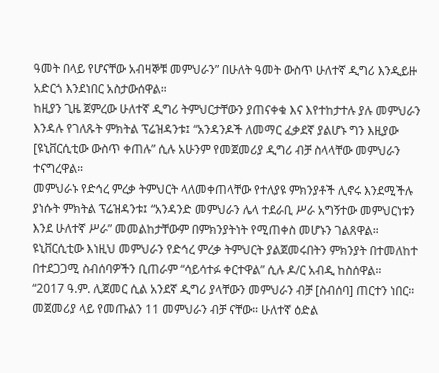ዓመት በላይ የሆናቸው አብዛኞቹ መምህራን” በሁለት ዓመት ውስጥ ሁለተኛ ዲግሪ እንዲይዙ አድርጎ እንደነበር አስታውሰዋል።
ከዚያን ጊዜ ጀምረው ሁለተኛ ዲግሪ ትምህርታቸውን ያጠናቀቁ እና እየተከታተሉ ያሉ መምህራን እንዳሉ የገለጹት ምክትል ፕሬዝዳንቱ፤ “አንዳንዶች ለመማር ፈቃደኛ ያልሆኑ ግን እዚያው [ዩኒቨርሲቲው ውስጥ ቀጠሉ” ሲሉ አሁንም የመጀመሪያ ዲግሪ ብቻ ስላላቸው መምህራን ተናግረዋል።
መምህራኑ የድኅረ ምረቃ ትምህርት ላለመቀጠላቸው የተለያዩ ምክንያቶች ሊኖሩ እንደሚችሉ ያነሱት ምክትል ፕሬዝዳንቱ፤ “አንዳንድ መምህራን ሌላ ተደራቢ ሥራ አግኝተው መምህርነቱን እንደ ሁለተኛ ሥራ” መመልከታቸውም በምክንያትነት የሚጠቀስ መሆኑን ገልጸዋል።
ዩኒቨርሲቲው እነዚህ መምህራን የድኅረ ምረቃ ትምህርት ያልጀመሩበትን ምክንያት በተመለከተ በተደጋጋሚ ስብሰባዎችን ቢጠራም “ሳይሳተፉ ቀርተዋል” ሲሉ ዶ/ር አብዲ ከስሰዋል።
“2017 ዓ.ም. ሊጀመር ሲል አንደኛ ዲግሪ ያላቸውን መምህራን ብቻ [ስብሰባ] ጠርተን ነበር። መጀመሪያ ላይ የመጡልን 11 መምህራን ብቻ ናቸው። ሁለተኛ ዕድል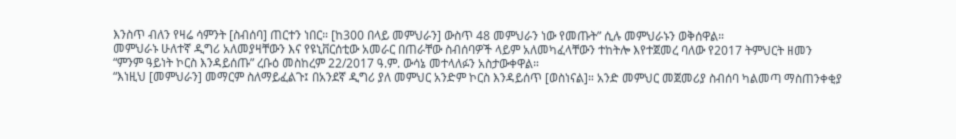እንስጥ ብለን የዛሬ ሳምንት [ስብሰባ] ጠርተን ነበር። [ከ300 በላይ መምህራን] ውስጥ 48 መምህራን ነው የመጡት” ሲሉ መምህራኑን ወቅሰዋል።
መምህራኑ ሁለተኛ ዲግሪ አለመያዛቸውን እና የዩኒቨርሰቲው አመራር በጠራቸው ስብሰባዎች ላይም አለመካፈላቸውን ተከትሎ እየተጀመረ ባለው የ2017 ትምህርት ዘመን “ምንም ዓይነት ኮርስ እንዳይሰጡ” ረቡዕ መስከረም 22/2017 ዓ.ም. ውሳኔ መተላለፉን አስታውቀዋል።
“እነዚህ [መምህራን] መማርም ስለማይፈልጉ፤ በአንደኛ ዲግሪ ያለ መምህር አንድም ኮርስ እንዳይሰጥ [ወስነናል]። አንድ መምህር መጀመሪያ ስብሰባ ካልመጣ ማስጠንቀቂያ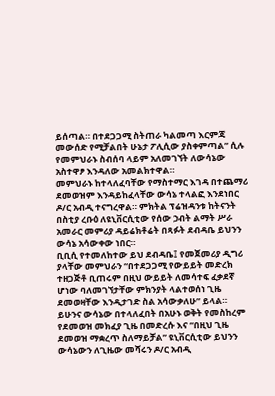ይሰጣል። በተደጋጋሚ ስትጠራ ካልመጣ እርምጃ መውሰድ የሚቻልበት ሁኔታ ፖሊሲው ያስቀምጣል” ሲሉ የመምህራኑ ስብሰባ ላይም አለመገኘት ለውሳኔው አስተዋፆ እንዳለው አመልክተዋል።
መምህራኑ ከተላለፈባቸው የማስተማር እገዳ በተጨማሪ ደመወዝም እንዳይከፈላቸው ውሳኔ ተላልፎ እንደነበር ዶ/ር አብዲ ተናግረዋል። ምክትል ፕሬዝዳንቱ ከትናንት በስቲያ ረቡዕ ለዩኒቨርሲቲው የሰው ኃብት ልማት ሥራ አመራር መምሪያ ዳይሬክቶሬት በጻፉት ደብዳቤ ይህንን ውሳኔ አሳውቀው ነበር።
ቢቢሲ የተመለከተው ይህ ደብዳቤ፤ የመጀመሪያ ዲግሪ ያላቸው መምህራን “በተደጋጋሚ የውይይት መድረክ ተዘጋጅቶ ቢጠሩም በዚህ ውይይት ለመሳተፍ ፈቃደኛ ሆነው ባለመገኘታቸው ምክንያት ላልተወሰነ ጊዜ ደመወዛቸው እንዲታገድ ስል አሳውቃለሁ” ይላል።
ይሁንና ውሳኔው በተላለፈበት በአሁኑ ወቅት የመስከረም የደመወዝ መክፈያ ጊዜ በመድረሱ እና “በዚህ ጊዜ ደመወዝ ማቋረጥ ስለማይቻል” ዩኒቨርሲቲው ይህንን ውሳኔውን ለጊዜው መሻሩን ዶ/ር አብዲ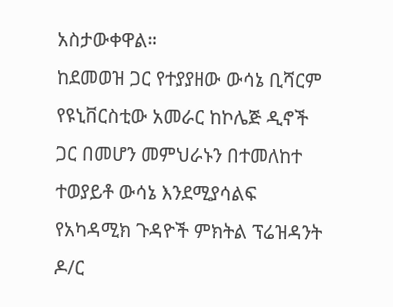አስታውቀዋል።
ከደመወዝ ጋር የተያያዘው ውሳኔ ቢሻርም የዩኒቨርስቲው አመራር ከኮሌጅ ዲኖች ጋር በመሆን መምህራኑን በተመለከተ ተወያይቶ ውሳኔ እንደሚያሳልፍ የአካዳሚክ ጉዳዮች ምክትል ፕሬዝዳንት ዶ/ር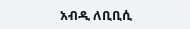አብዲ ለቢቢሲ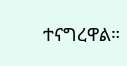ተናግረዋል።